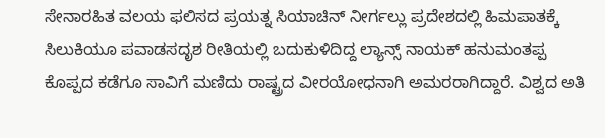ಸೇನಾರಹಿತ ವಲಯ ಫಲಿಸದ ಪ್ರಯತ್ನ ಸಿಯಾಚಿನ್ ನೀರ್ಗಲ್ಲು ಪ್ರದೇಶದಲ್ಲಿ ಹಿಮಪಾತಕ್ಕೆ ಸಿಲುಕಿಯೂ ಪವಾಡಸದೃಶ ರೀತಿಯಲ್ಲಿ ಬದುಕುಳಿದಿದ್ದ ಲ್ಯಾನ್ಸ್ ನಾಯಕ್ ಹನುಮಂತಪ್ಪ ಕೊಪ್ಪದ ಕಡೆಗೂ ಸಾವಿಗೆ ಮಣಿದು ರಾಷ್ಟ್ರದ ವೀರಯೋಧನಾಗಿ ಅಮರರಾಗಿದ್ದಾರೆ. ವಿಶ್ವದ ಅತಿ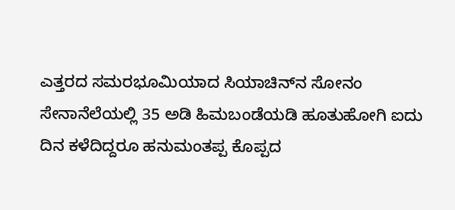ಎತ್ತರದ ಸಮರಭೂಮಿಯಾದ ಸಿಯಾಚಿನ್‌ನ ಸೋನಂ ಸೇನಾನೆಲೆಯಲ್ಲಿ 35 ಅಡಿ ಹಿಮಬಂಡೆಯಡಿ ಹೂತುಹೋಗಿ ಐದು ದಿನ ಕಳೆದಿದ್ದರೂ ಹನುಮಂತಪ್ಪ ಕೊಪ್ಪದ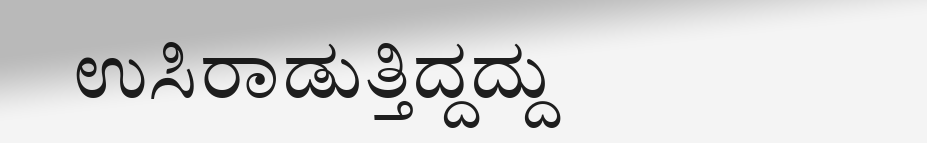ಉಸಿರಾಡುತ್ತಿದ್ದದ್ದು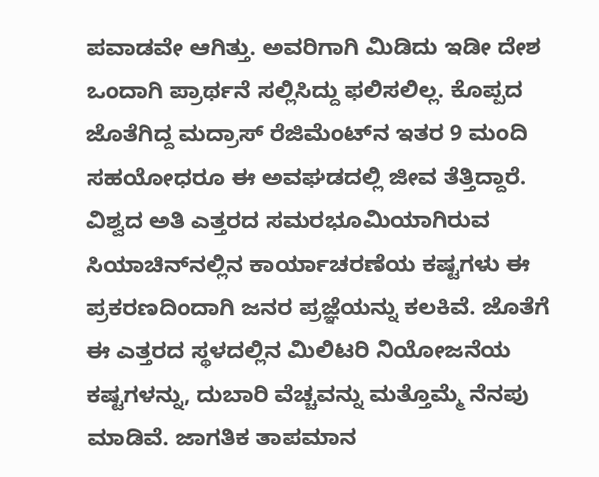ಪವಾಡವೇ ಆಗಿತ್ತು. ಅವರಿಗಾಗಿ ಮಿಡಿದು ಇಡೀ ದೇಶ ಒಂದಾಗಿ ಪ್ರಾರ್ಥನೆ ಸಲ್ಲಿಸಿದ್ದು ಫಲಿಸಲಿಲ್ಲ. ಕೊಪ್ಪದ ಜೊತೆಗಿದ್ದ ಮದ್ರಾಸ್ ರೆಜಿಮೆಂಟ್‌ನ ಇತರ 9 ಮಂದಿ ಸಹಯೋಧರೂ ಈ ಅವಘಡದಲ್ಲಿ ಜೀವ ತೆತ್ತಿದ್ದಾರೆ. ವಿಶ್ವದ ಅತಿ ಎತ್ತರದ ಸಮರಭೂಮಿಯಾಗಿರುವ ಸಿಯಾಚಿನ್‌ನಲ್ಲಿನ ಕಾರ್ಯಾಚರಣೆಯ ಕಷ್ಟಗಳು ಈ ಪ್ರಕರಣದಿಂದಾಗಿ ಜನರ ಪ್ರಜ್ಞೆಯನ್ನು ಕಲಕಿವೆ. ಜೊತೆಗೆ ಈ ಎತ್ತರದ ಸ್ಥಳದಲ್ಲಿನ ಮಿಲಿಟರಿ ನಿಯೋಜನೆಯ ಕಷ್ಟಗಳನ್ನು, ದುಬಾರಿ ವೆಚ್ಚವನ್ನು ಮತ್ತೊಮ್ಮೆ ನೆನಪು ಮಾಡಿವೆ. ಜಾಗತಿಕ ತಾಪಮಾನ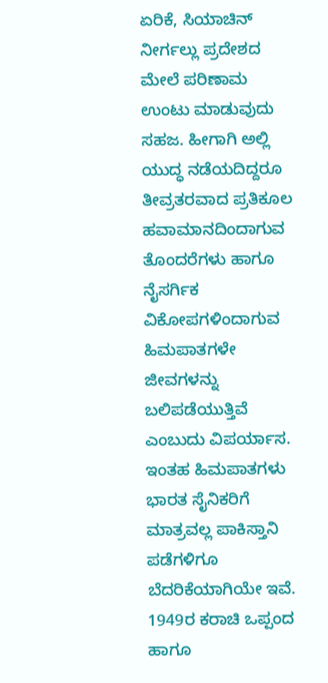ಏರಿಕೆ, ಸಿಯಾಚಿನ್ ನೀರ್ಗಲ್ಲು ಪ್ರದೇಶದ ಮೇಲೆ ಪರಿಣಾಮ ಉಂಟು ಮಾಡುವುದು ಸಹಜ. ಹೀಗಾಗಿ ಅಲ್ಲಿ ಯುದ್ಧ ನಡೆಯದಿದ್ದರೂ ತೀವ್ರತರವಾದ ಪ್ರತಿಕೂಲ ಹವಾಮಾನದಿಂದಾಗುವ ತೊಂದರೆಗಳು ಹಾಗೂ ನೈಸರ್ಗಿಕ ವಿಕೋಪಗಳಿಂದಾಗುವ ಹಿಮಪಾತಗಳೇ ಜೀವಗಳನ್ನು ಬಲಿಪಡೆಯುತ್ತಿವೆ ಎಂಬುದು ವಿಪರ್ಯಾಸ. ಇಂತಹ ಹಿಮಪಾತಗಳು ಭಾರತ ಸೈನಿಕರಿಗೆ ಮಾತ್ರವಲ್ಲ ಪಾಕಿಸ್ತಾನಿ ಪಡೆಗಳಿಗೂ ಬೆದರಿಕೆಯಾಗಿಯೇ ಇವೆ. 1949ರ ಕರಾಚಿ ಒಪ್ಪಂದ ಹಾಗೂ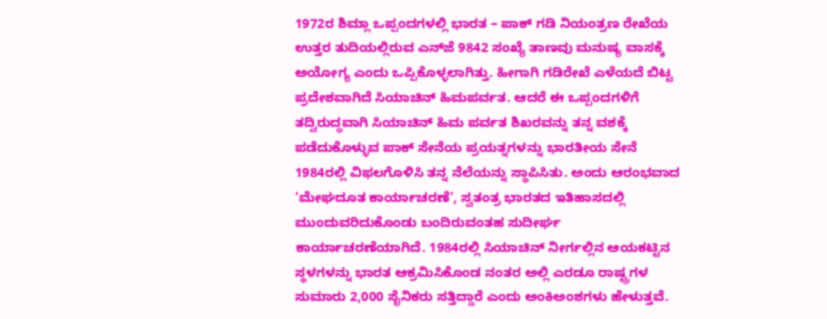1972ರ ಶಿಮ್ಲಾ ಒಪ್ಪಂದಗಳಲ್ಲಿ ಭಾರತ – ಪಾಕ್ ಗಡಿ ನಿಯಂತ್ರಣ ರೇಖೆಯ ಉತ್ತರ ತುದಿಯಲ್ಲಿರುವ ಎನ್‌ಜೆ 9842 ಸಂಖ್ಯೆ ತಾಣವು ಮನುಷ್ಯ ವಾಸಕ್ಕೆ ಅಯೋಗ್ಯ ಎಂದು ಒಪ್ಪಿಕೊಳ್ಳಲಾಗಿತ್ತು. ಹೀಗಾಗಿ ಗಡಿರೇಖೆ ಎಳೆಯದೆ ಬಿಟ್ಟ ಪ್ರದೇಶವಾಗಿದೆ ಸಿಯಾಚಿನ್ ಹಿಮಪರ್ವತ. ಆದರೆ ಈ ಒಪ್ಪಂದಗಳಿಗೆ ತದ್ವಿರುದ್ಧವಾಗಿ ಸಿಯಾಚಿನ್ ಹಿಮ ಪರ್ವತ ಶಿಖರವನ್ನು ತನ್ನ ವಶಕ್ಕೆ ಪಡೆದುಕೊಳ್ಳುವ ಪಾಕ್ ಸೇನೆಯ ಪ್ರಯತ್ನಗಳನ್ನು ಭಾರತೀಯ ಸೇನೆ 1984ರಲ್ಲಿ ವಿಫಲಗೊಳಿಸಿ ತನ್ನ ನೆಲೆಯನ್ನು ಸ್ಥಾಪಿಸಿತು. ಅಂದು ಆರಂಭವಾದ ‘ಮೇಘದೂತ ಕಾರ್ಯಾಚರಣೆ’, ಸ್ವತಂತ್ರ ಭಾರತದ ಇತಿಹಾಸದಲ್ಲಿ ಮುಂದುವರಿದುಕೊಂಡು ಬಂದಿರುವಂತಹ ಸುದೀರ್ಘ ಕಾರ್ಯಾಚರಣೆಯಾಗಿದೆ. 1984ರಲ್ಲಿ ಸಿಯಾಚಿನ್ ನೀರ್ಗಲ್ಲಿನ ಆಯಕಟ್ಟಿನ ಸ್ಥಳಗಳನ್ನು ಭಾರತ ಆಕ್ರಮಿಸಿಕೊಂಡ ನಂತರ ಅಲ್ಲಿ ಎರಡೂ ರಾಷ್ಟ್ರಗಳ ಸುಮಾರು 2,000 ಸೈನಿಕರು ಸತ್ತಿದ್ದಾರೆ ಎಂದು ಅಂಕಿಅಂಶಗಳು ಹೇಳುತ್ತವೆ.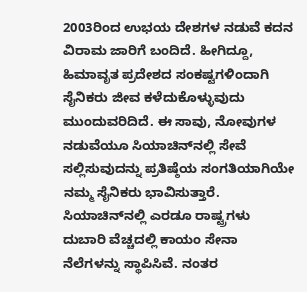2003ರಿಂದ ಉಭಯ ದೇಶಗಳ ನಡುವೆ ಕದನ ವಿರಾಮ ಜಾರಿಗೆ ಬಂದಿದೆ. ಹೀಗಿದ್ದೂ, ಹಿಮಾವೃತ ಪ್ರದೇಶದ ಸಂಕಷ್ಟಗಳಿಂದಾಗಿ ಸೈನಿಕರು ಜೀವ ಕಳೆದುಕೊಳ್ಳುವುದು ಮುಂದುವರಿದಿದೆ. ಈ ಸಾವು, ನೋವುಗಳ ನಡುವೆಯೂ ಸಿಯಾಚಿನ್‌ನಲ್ಲಿ ಸೇವೆ ಸಲ್ಲಿಸುವುದನ್ನು ಪ್ರತಿಷ್ಠೆಯ ಸಂಗತಿಯಾಗಿಯೇ ನಮ್ಮ ಸೈನಿಕರು ಭಾವಿಸುತ್ತಾರೆ. ಸಿಯಾಚಿನ್‌ನಲ್ಲಿ ಎರಡೂ ರಾಷ್ಟ್ರಗಳು ದುಬಾರಿ ವೆಚ್ಚದಲ್ಲಿ ಕಾಯಂ ಸೇನಾ ನೆಲೆಗಳನ್ನು ಸ್ಥಾಪಿಸಿವೆ. ನಂತರ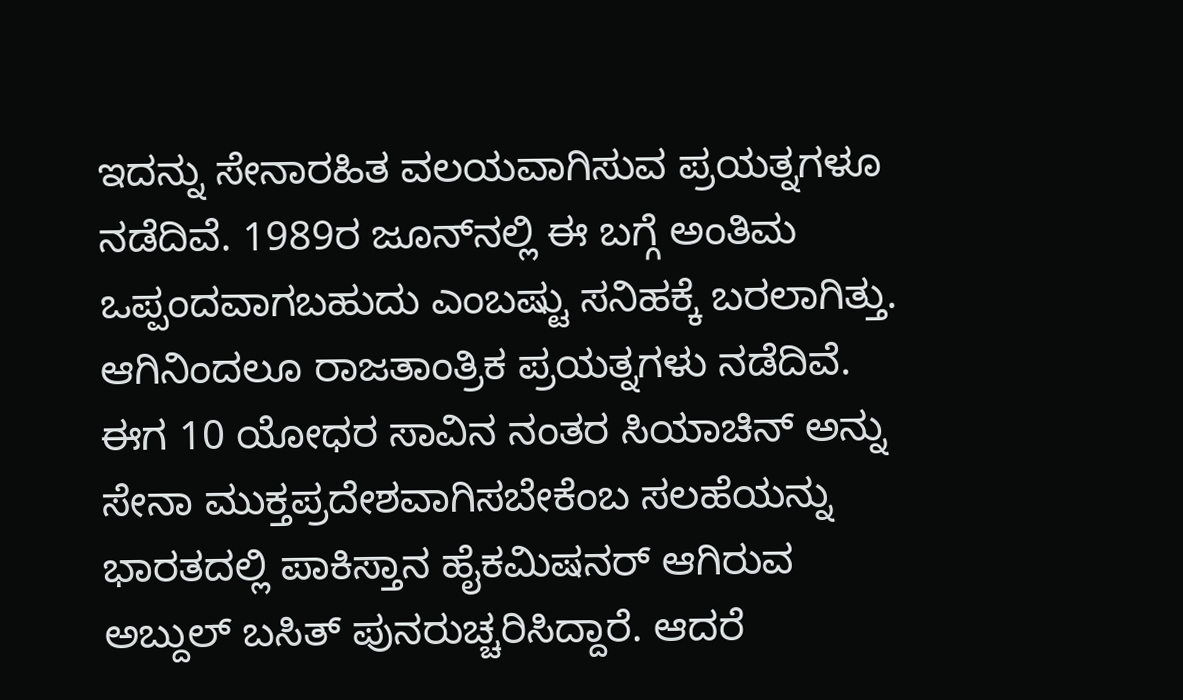ಇದನ್ನು ಸೇನಾರಹಿತ ವಲಯವಾಗಿಸುವ ಪ್ರಯತ್ನಗಳೂ ನಡೆದಿವೆ. 1989ರ ಜೂನ್‌ನಲ್ಲಿ ಈ ಬಗ್ಗೆ ಅಂತಿಮ ಒಪ್ಪಂದವಾಗಬಹುದು ಎಂಬಷ್ಟು ಸನಿಹಕ್ಕೆ ಬರಲಾಗಿತ್ತು. ಆಗಿನಿಂದಲೂ ರಾಜತಾಂತ್ರಿಕ ಪ್ರಯತ್ನಗಳು ನಡೆದಿವೆ. ಈಗ 10 ಯೋಧರ ಸಾವಿನ ನಂತರ ಸಿಯಾಚಿನ್ ಅನ್ನು ಸೇನಾ ಮುಕ್ತಪ್ರದೇಶವಾಗಿಸಬೇಕೆಂಬ ಸಲಹೆಯನ್ನು ಭಾರತದಲ್ಲಿ ಪಾಕಿಸ್ತಾನ ಹೈಕಮಿಷನರ್ ಆಗಿರುವ ಅಬ್ದುಲ್ ಬಸಿತ್ ಪುನರುಚ್ಚರಿಸಿದ್ದಾರೆ. ಆದರೆ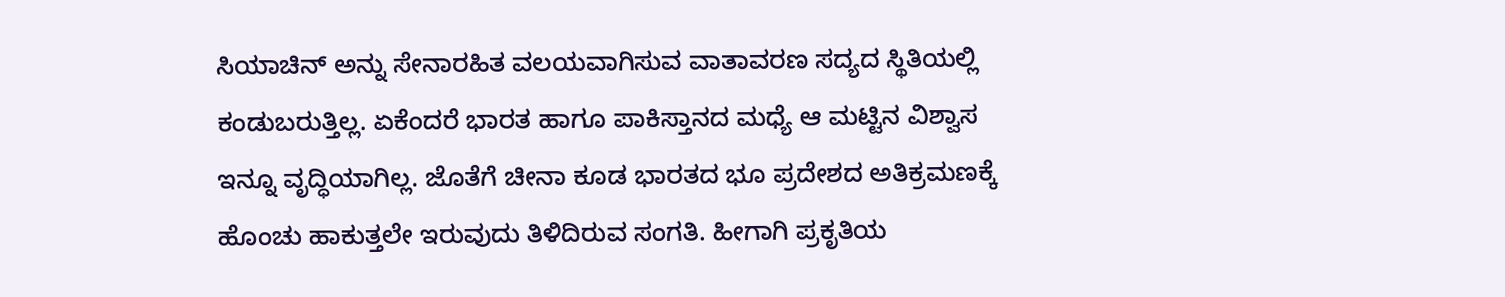ಸಿಯಾಚಿನ್ ಅನ್ನು ಸೇನಾರಹಿತ ವಲಯವಾಗಿಸುವ ವಾತಾವರಣ ಸದ್ಯದ ಸ್ಥಿತಿಯಲ್ಲಿ ಕಂಡುಬರುತ್ತಿಲ್ಲ. ಏಕೆಂದರೆ ಭಾರತ ಹಾಗೂ ಪಾಕಿಸ್ತಾನದ ಮಧ್ಯೆ ಆ ಮಟ್ಟಿನ ವಿಶ್ವಾಸ ಇನ್ನೂ ವೃದ್ಧಿಯಾಗಿಲ್ಲ. ಜೊತೆಗೆ ಚೀನಾ ಕೂಡ ಭಾರತದ ಭೂ ಪ್ರದೇಶದ ಅತಿಕ್ರಮಣಕ್ಕೆ ಹೊಂಚು ಹಾಕುತ್ತಲೇ ಇರುವುದು ತಿಳಿದಿರುವ ಸಂಗತಿ. ಹೀಗಾಗಿ ಪ್ರಕೃತಿಯ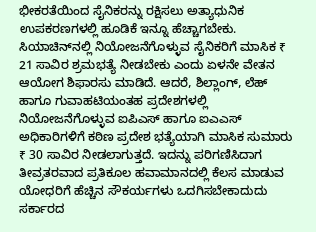ಭೀಕರತೆಯಿಂದ ಸೈನಿಕರನ್ನು ರಕ್ಷಿಸಲು ಅತ್ಯಾಧುನಿಕ ಉಪಕರಣಗಳಲ್ಲಿ ಹೂಡಿಕೆ ಇನ್ನೂ ಹೆಚ್ಚಾಗಬೇಕು. ಸಿಯಾಚಿನ್‌ನಲ್ಲಿ ನಿಯೋಜನೆಗೊಳ್ಳುವ ಸೈನಿಕರಿಗೆ ಮಾಸಿಕ ₹ 21 ಸಾವಿರ ಶ್ರಮಭತ್ಯೆ ನೀಡಬೇಕು ಎಂದು ಏಳನೇ ವೇತನ ಆಯೋಗ ಶಿಫಾರಸು ಮಾಡಿದೆ. ಆದರೆ, ಶಿಲ್ಲಾಂಗ್, ಲೆಹ್ ಹಾಗೂ ಗುವಾಹಟಿಯಂತಹ ಪ್ರದೇಶಗಳಲ್ಲಿ ನಿಯೋಜನೆಗೊಳ್ಳುವ ಐಪಿಎಸ್ ಹಾಗೂ ಐಎಎಸ್ ಅಧಿಕಾರಿಗಳಿಗೆ ಕಠಿಣ ಪ್ರದೇಶ ಭತ್ಯೆಯಾಗಿ ಮಾಸಿಕ ಸುಮಾರು ₹ 30 ಸಾವಿರ ನೀಡಲಾಗುತ್ತದೆ. ಇದನ್ನು ಪರಿಗಣಿಸಿದಾಗ ತೀವ್ರತರವಾದ ಪ್ರತಿಕೂಲ ಹವಾಮಾನದಲ್ಲಿ ಕೆಲಸ ಮಾಡುವ ಯೋಧರಿಗೆ ಹೆಚ್ಚಿನ ಸೌಕರ್ಯಗಳು ಒದಗಿಸಬೇಕಾದುದು ಸರ್ಕಾರದ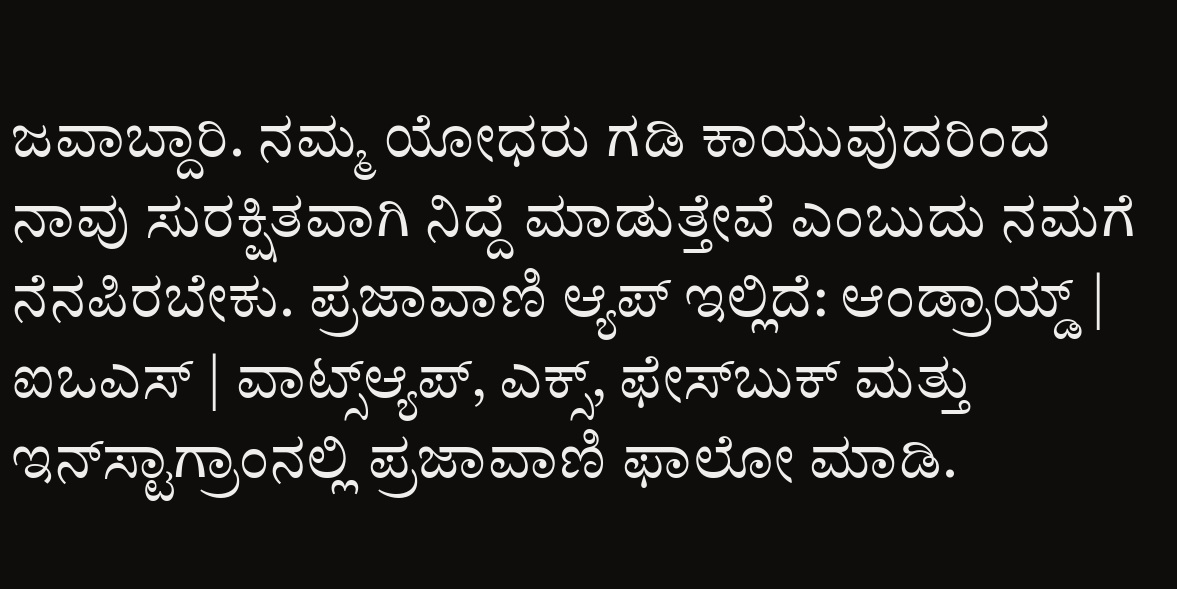ಜವಾಬ್ದಾರಿ. ನಮ್ಮ ಯೋಧರು ಗಡಿ ಕಾಯುವುದರಿಂದ ನಾವು ಸುರಕ್ಷಿತವಾಗಿ ನಿದ್ದೆ ಮಾಡುತ್ತೇವೆ ಎಂಬುದು ನಮಗೆ ನೆನಪಿರಬೇಕು. ಪ್ರಜಾವಾಣಿ ಆ್ಯಪ್ ಇಲ್ಲಿದೆ: ಆಂಡ್ರಾಯ್ಡ್ | ಐಒಎಸ್ | ವಾಟ್ಸ್ಆ್ಯಪ್, ಎಕ್ಸ್, ಫೇಸ್‌ಬುಕ್ ಮತ್ತು ಇನ್‌ಸ್ಟಾಗ್ರಾಂನಲ್ಲಿ ಪ್ರಜಾವಾಣಿ ಫಾಲೋ ಮಾಡಿ.